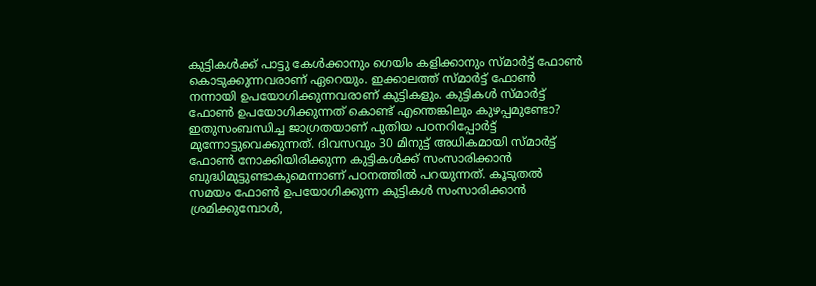കുട്ടികള്‍ക്ക് പാട്ടു കേള്‍ക്കാനും ഗെയിം കളിക്കാനും സ്‌മാര്‍ട്ട് ഫോണ്‍ കൊടുക്കുന്നവരാണ് ഏറെയും. ഇക്കാലത്ത് സ്‌മാര്‍ട്ട് ഫോണ്‍ നന്നായി ഉപയോഗിക്കുന്നവരാണ് കുട്ടികളും. കുട്ടികള്‍ സ്‌മാര്‍ട്ട് ഫോണ്‍ ഉപയോഗിക്കുന്നത് കൊണ്ട് എന്തെങ്കിലും കുഴപ്പമുണ്ടോ? ഇതുസംബന്ധിച്ച ജാഗ്രതയാണ് പുതിയ പഠനറിപ്പോര്‍ട്ട് മുന്നോട്ടുവെക്കുന്നത്. ദിവസവും 30 മിനുട്ട് അധികമായി സ്‌മാര്‍ട്ട് ഫോണ്‍ നോക്കിയിരിക്കുന്ന കുട്ടികള്‍ക്ക് സംസാരിക്കാന്‍ ബുദ്ധിമുട്ടുണ്ടാകുമെന്നാണ് പഠനത്തില്‍ പറയുന്നത്. കൂടുതല്‍ സമയം ഫോണ്‍ ഉപയോഗിക്കുന്ന കുട്ടികള്‍ സംസാരിക്കാന്‍ ശ്രമിക്കുമ്പോള്‍,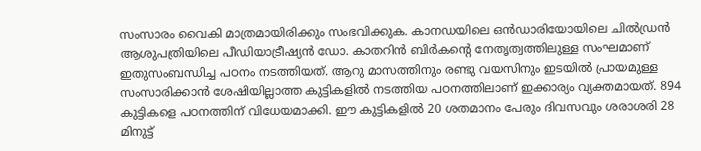സംസാരം വൈകി മാത്രമായിരിക്കും സംഭവിക്കുക. കാനഡയിലെ ഒന്‍ഡാരിയോയിലെ ചില്‍ഡ്രന്‍ ആശുപത്രിയിലെ പീഡിയാട്രീഷ്യന്‍ ഡോ. കാതറിന്‍ ബിര്‍കന്റെ നേതൃത്വത്തിലുള്ള സംഘമാണ് ഇതുസംബന്ധിച്ച പഠനം നടത്തിയത്. ആറു മാസത്തിനും രണ്ടു വയസിനും ഇടയില്‍ പ്രായമുള്ള സംസാരിക്കാന്‍ ശേഷിയില്ലാത്ത കുട്ടികളില്‍ നടത്തിയ പഠനത്തിലാണ് ഇക്കാര്യം വ്യക്തമായത്. 894 കുട്ടികളെ പഠനത്തിന് വിധേയമാക്കി. ഈ കുട്ടികളില്‍ 20 ശതമാനം പേരും ദിവസവും ശരാശരി 28 മിനുട്ട്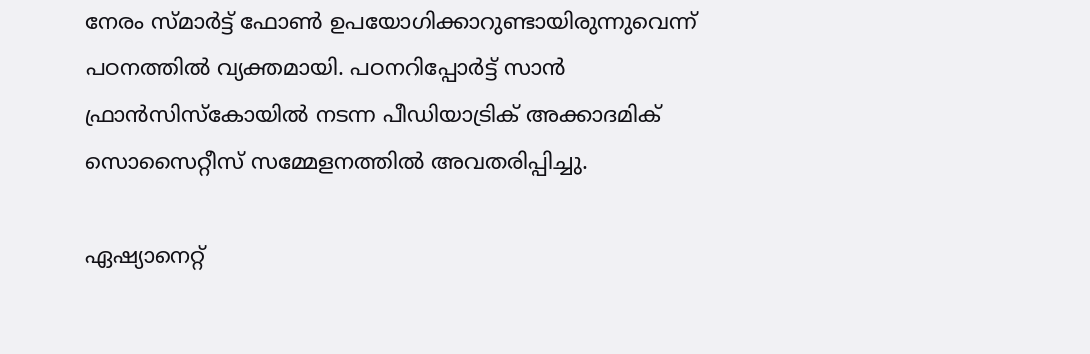നേരം സ്‌മാര്‍ട്ട് ഫോണ്‍ ഉപയോഗിക്കാറുണ്ടായിരുന്നുവെന്ന് പഠനത്തില്‍ വ്യക്തമായി. പഠനറിപ്പോര്‍ട്ട് സാന്‍ ഫ്രാന്‍സിസ്കോയില്‍ നടന്ന പീഡിയാട്രിക് അക്കാദമിക് സൊസൈറ്റീസ് സമ്മേളനത്തില്‍ അവതരിപ്പിച്ചു.

ഏഷ്യാനെറ്റ്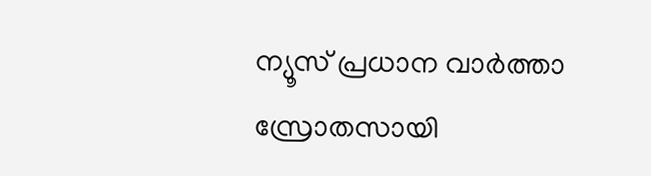ന്യൂസ് പ്രധാന വാർത്താ സ്രോതസായി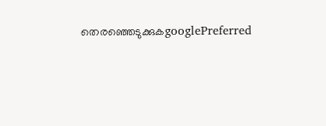തെരഞ്ഞെടുക്കുകgooglePreferred